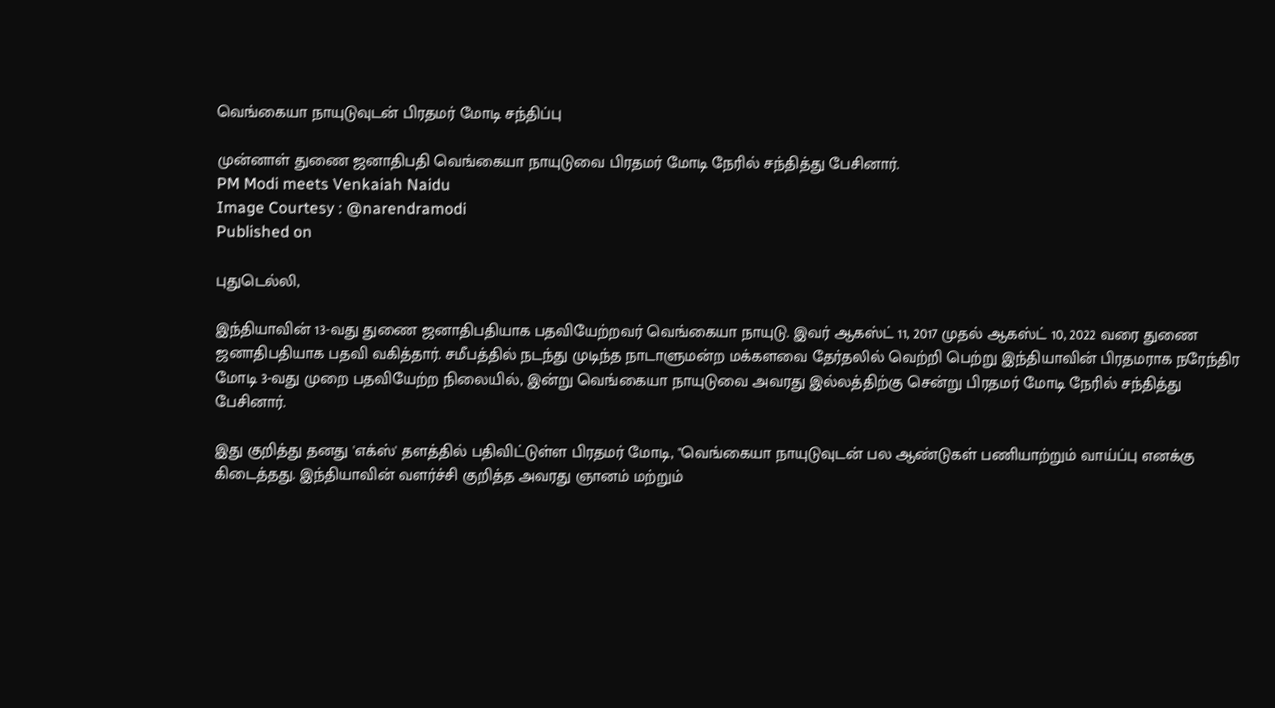வெங்கையா நாயுடுவுடன் பிரதமர் மோடி சந்திப்பு

முன்னாள் துணை ஜனாதிபதி வெங்கையா நாயுடுவை பிரதமர் மோடி நேரில் சந்தித்து பேசினார்.
PM Modi meets Venkaiah Naidu
Image Courtesy : @narendramodi
Published on

புதுடெல்லி,

இந்தியாவின் 13-வது துணை ஜனாதிபதியாக பதவியேற்றவர் வெங்கையா நாயுடு. இவர் ஆகஸ்ட் 11, 2017 முதல் ஆகஸ்ட் 10, 2022 வரை துணை ஜனாதிபதியாக பதவி வகித்தார். சமீபத்தில் நடந்து முடிந்த நாடாளுமன்ற மக்களவை தேர்தலில் வெற்றி பெற்று இந்தியாவின் பிரதமராக நரேந்திர மோடி 3-வது முறை பதவியேற்ற நிலையில், இன்று வெங்கையா நாயுடுவை அவரது இல்லத்திற்கு சென்று பிரதமர் மோடி நேரில் சந்தித்து பேசினார்.

இது குறித்து தனது 'எக்ஸ்' தளத்தில் பதிவிட்டுள்ள பிரதமர் மோடி, "வெங்கையா நாயுடுவுடன் பல ஆண்டுகள் பணியாற்றும் வாய்ப்பு எனக்கு கிடைத்தது. இந்தியாவின் வளர்ச்சி குறித்த அவரது ஞானம் மற்றும்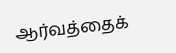ஆர்வத்தைக்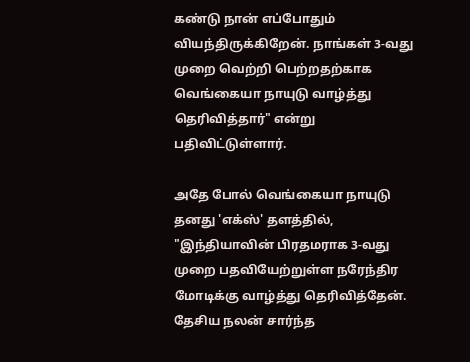கண்டு நான் எப்போதும் வியந்திருக்கிறேன். நாங்கள் 3-வது முறை வெற்றி பெற்றதற்காக வெங்கையா நாயுடு வாழ்த்து தெரிவித்தார்" என்று பதிவிட்டுள்ளார்.

அதே போல் வெங்கையா நாயுடு தனது 'எக்ஸ்' தளத்தில், "இந்தியாவின் பிரதமராக 3-வது முறை பதவியேற்றுள்ள நரேந்திர மோடிக்கு வாழ்த்து தெரிவித்தேன். தேசிய நலன் சார்ந்த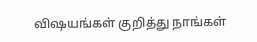விஷயங்கள் குறித்து நாங்கள்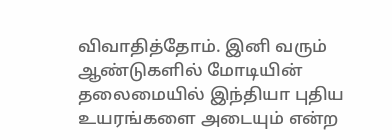விவாதித்தோம். இனி வரும் ஆண்டுகளில் மோடியின் தலைமையில் இந்தியா புதிய உயரங்களை அடையும் என்ற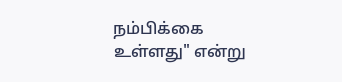நம்பிக்கை உள்ளது" என்று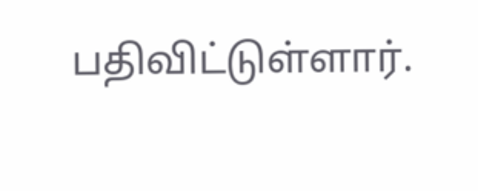பதிவிட்டுள்ளார்.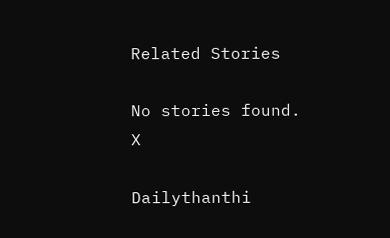Related Stories

No stories found.
X

Dailythanthi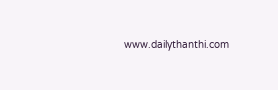www.dailythanthi.com